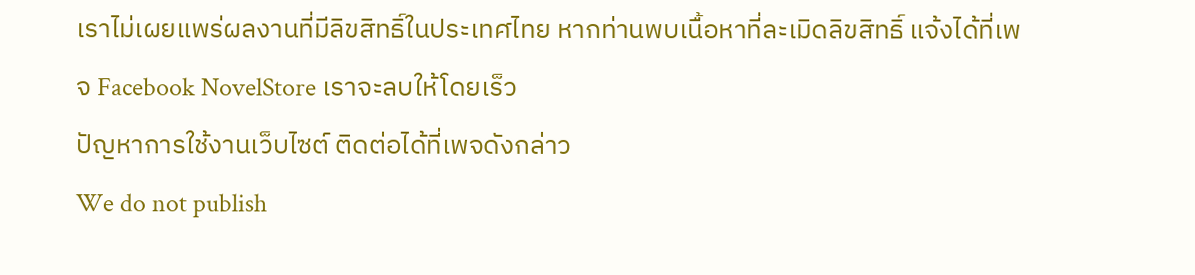เราไม่เผยแพร่ผลงานที่มีลิขสิทธิ์ในประเทศไทย หากท่านพบเนื้อหาที่ละเมิดลิขสิทธิ์ แจ้งได้ที่เพจ Facebook NovelStore เราจะลบให้โดยเร็ว
ปัญหาการใช้งานเว็บไซต์ ติดต่อได้ที่เพจดังกล่าว
We do not publish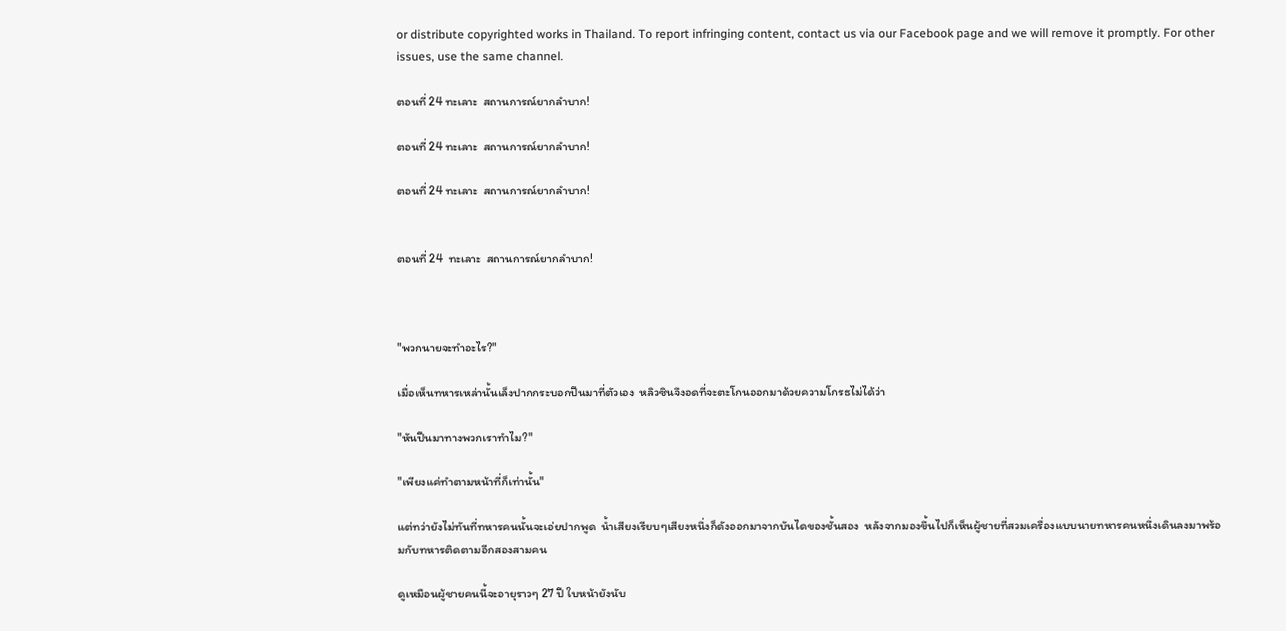or distribute copyrighted works in Thailand. To report infringing content, contact us via our Facebook page and we will remove it promptly. For other issues, use the same channel.

ตอนที่ 24 ทะเลาะ  สถานการณ์ยากลำบาก!

ตอนที่ 24 ทะเลาะ  สถานการณ์ยากลำบาก!

ตอนที่ 24 ทะเลาะ  สถานการณ์ยากลำบาก!


ตอนที่ 24  ทะเลาะ  สถานการณ์ยากลำบาก!



"พวกนายจะทำอะไร?"

เมื่อเห็นทหารเหล่านั้นเล็งปากกระบอกปืนมาที่ตัวเอง  หลิวซินจึงอดที่จะตะโกนออกมาด้วยความโกรธไม่ได้ว่า

"หันปืนมาทางพวกเราทำไม?"

"เพียงแค่ทำตามหน้าที่ก็เท่านั้น"

แต่ทว่ายังไม่ทันที่ทหารคนนั้นจะเอ่ยปากพูด  น้ำเสียงเรียบๆเสียงหนึ่งก็ดังออกมาจากบันไดของชั้นสอง  หลังจากมองขึ้นไปก็เห็นผู้ชายที่สวมเครื่องแบบนายทหารคนหนึ่งเดินลงมาพร้อมกับทหารติดตามอีกสองสามคน

ดูเหมือนผู้ชายคนนี้จะอายุราวๆ 27 ปี ใบหน้ายังนับ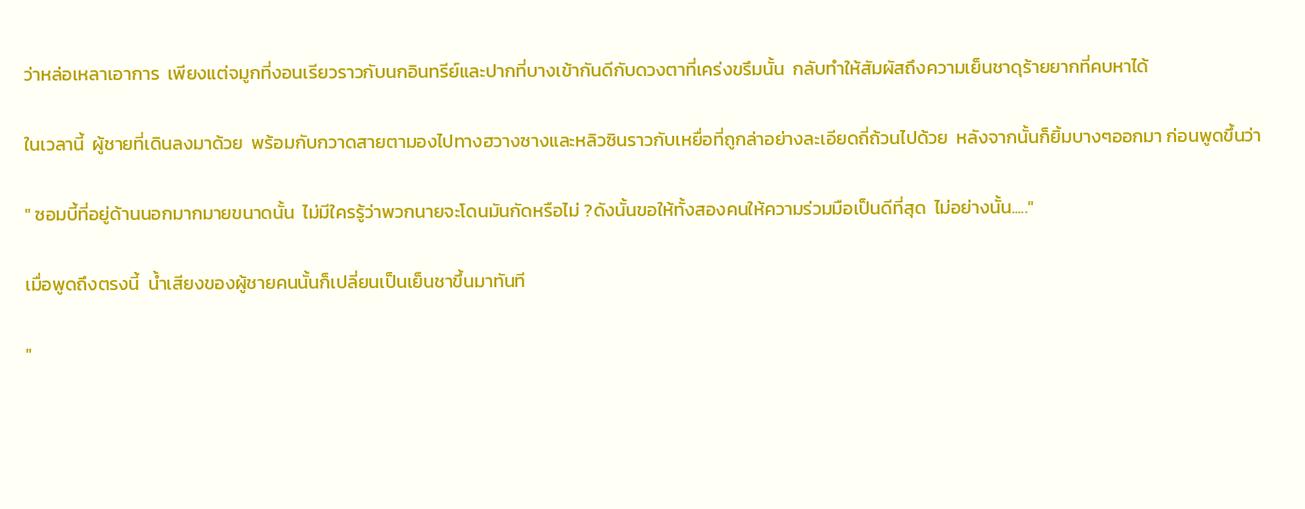ว่าหล่อเหลาเอาการ  เพียงแต่จมูกที่งอนเรียวราวกับนกอินทรีย์และปากที่บางเข้ากันดีกับดวงตาที่เคร่งขรึมนั้น  กลับทำให้สัมผัสถึงความเย็นชาดุร้ายยากที่คบหาได้

ในเวลานี้  ผู้ชายที่เดินลงมาด้วย  พร้อมกับกวาดสายตามองไปทางฮวางซางและหลิวซินราวกับเหยื่อที่ถูกล่าอย่างละเอียดถี่ถ้วนไปด้วย  หลังจากนั้นก็ยิ้มบางๆออกมา ก่อนพูดขึ้นว่า

" ซอมบี้ที่อยู่ด้านนอกมากมายขนาดนั้น  ไม่มีใครรู้ว่าพวกนายจะโดนมันกัดหรือไม่ ?ดังนั้นขอให้ทั้งสองคนให้ความร่วมมือเป็นดีที่สุด  ไม่อย่างนั้น....."

เมื่อพูดถึงตรงนี้  น้ำเสียงของผู้ชายคนนั้นก็เปลี่ยนเป็นเย็นชาขึ้นมาทันที

"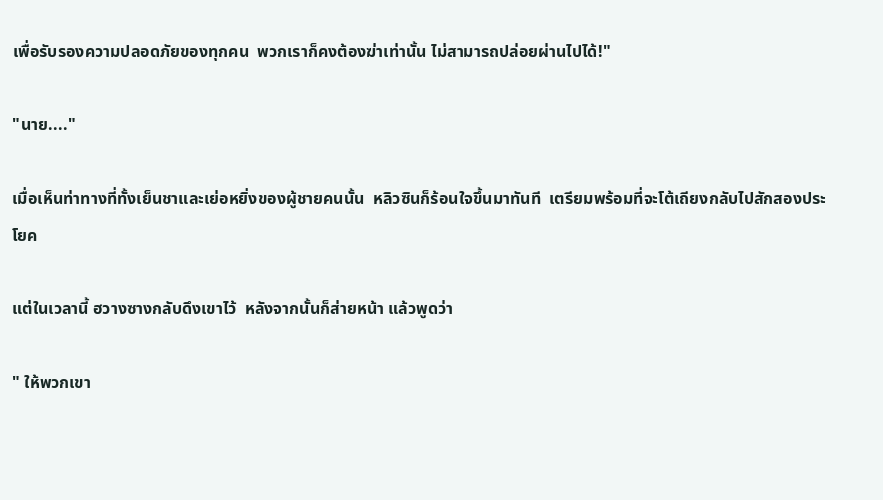เพื่อรับรองความปลอดภัยของทุกคน  พวกเราก็คงต้องฆ่าเท่านั้น ไม่สามารถปล่อยผ่านไปได้!"

"นาย...."

เมื่อเห็นท่าทางที่ทั้งเย็นชาและเย่อหยิ่งของผู้ชายคนนั้น  หลิวซินก็ร้อนใจขึ้นมาทันที  เตรียมพร้อมที่จะโต้เถียงกลับไปสักสองประโยค

แต่ในเวลานี้ ฮวางซางกลับดึงเขาไว้  หลังจากนั้นก็ส่ายหน้า แล้วพูดว่า

" ให้พวกเขา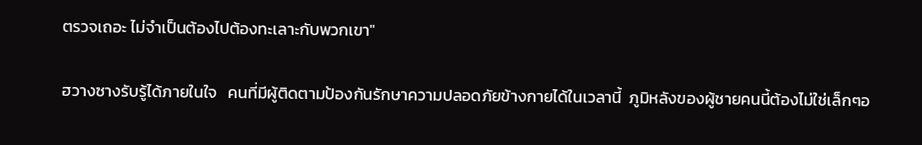ตรวจเถอะ ไม่จำเป็นต้องไปต้องทะเลาะกับพวกเขา"

ฮวางซางรับรู้ได้ภายในใจ   คนที่มีผู้ติดตามป้องกันรักษาความปลอดภัยข้างกายได้ในเวลานี้  ภูมิหลังของผู้ชายคนนี้ต้องไม่ใช่เล็กๆอ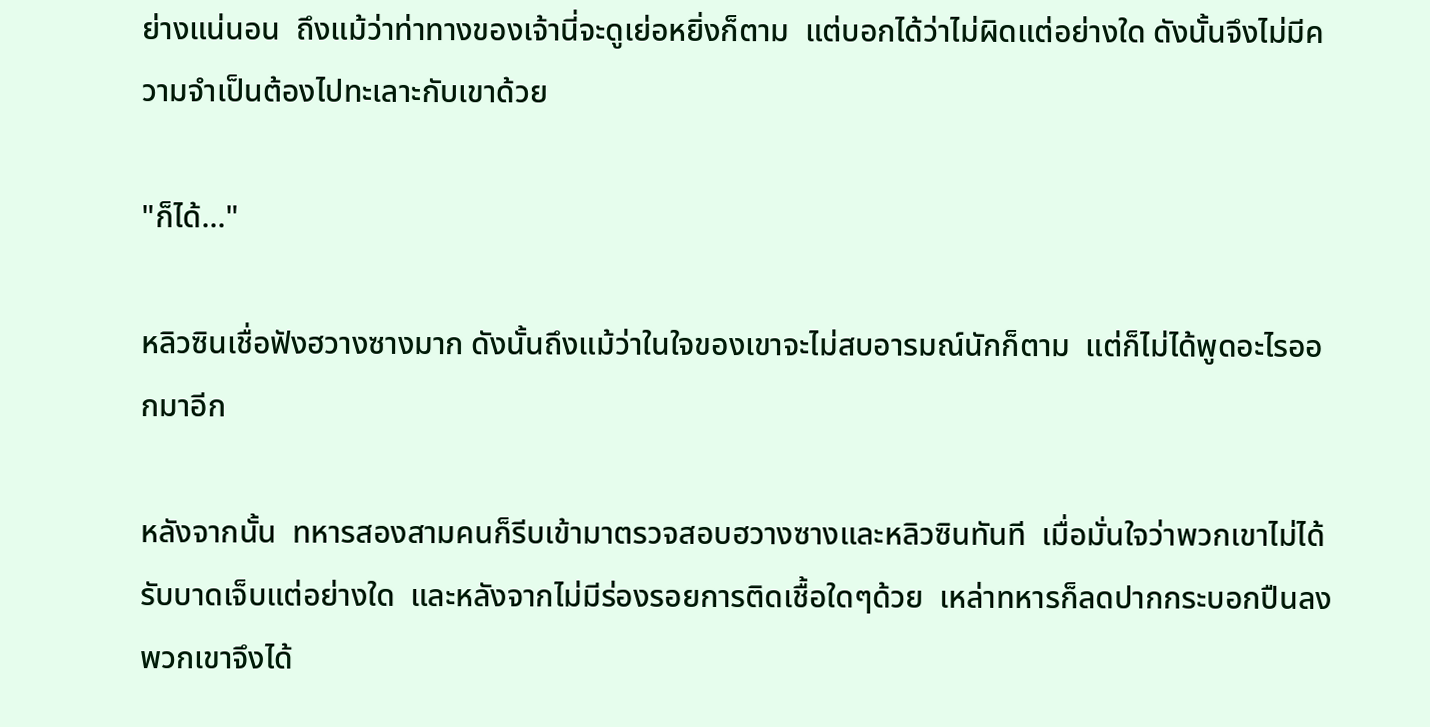ย่างแน่นอน  ถึงแม้ว่าท่าทางของเจ้านี่จะดูเย่อหยิ่งก็ตาม  แต่บอกได้ว่าไม่ผิดแต่อย่างใด ดังนั้นจึงไม่มีความจำเป็นต้องไปทะเลาะกับเขาด้วย

"ก็ได้..."

หลิวซินเชื่อฟังฮวางซางมาก ดังนั้นถึงแม้ว่าในใจของเขาจะไม่สบอารมณ์นักก็ตาม  แต่ก็ไม่ได้พูดอะไรออกมาอีก

หลังจากนั้น  ทหารสองสามคนก็รีบเข้ามาตรวจสอบฮวางซางและหลิวซินทันที  เมื่อมั่นใจว่าพวกเขาไม่ได้รับบาดเจ็บแต่อย่างใด  และหลังจากไม่มีร่องรอยการติดเชื้อใดๆด้วย  เหล่าทหารก็ลดปากกระบอกปืนลง พวกเขาจึงได้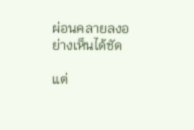ผ่อนคลายลงอย่างเห็นได้ชัด

แต่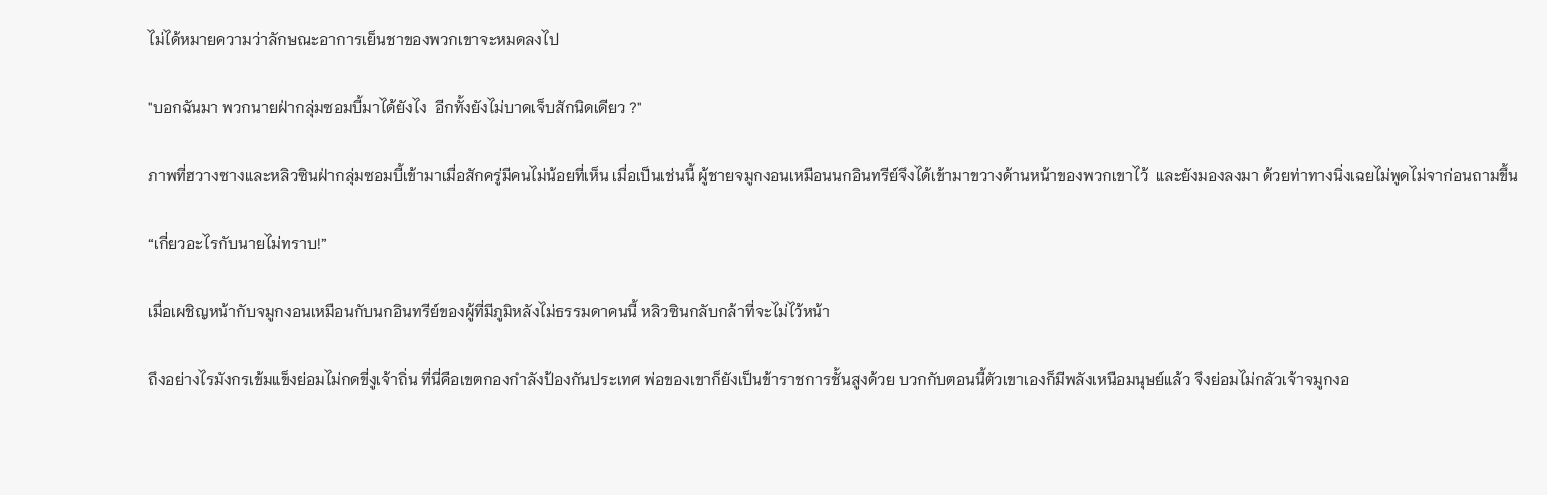ไม่ได้หมายความว่าลักษณะอาการเย็นชาของพวกเขาจะหมดลงไป

"บอกฉันมา พวกนายฝ่ากลุ่มซอมบี้มาได้ยังไง  อีกทั้งยังไม่บาดเจ็บสักนิดเดียว ?"

ภาพที่ฮวางซางและหลิวซินฝ่ากลุ่มซอมบี้เข้ามาเมื่อสักครู่มีคนไม่น้อยที่เห็น เมื่อเป็นเช่นนี้ ผู้ชายจมูกงอนเหมือนนกอินทรีย์จึงได้เข้ามาขวางด้านหน้าของพวกเขาไว้  และยังมองลงมา ด้วยท่าทางนิ่งเฉยไม่พูดไม่จาก่อนถามขึ้น

“เกี่ยวอะไรกับนายไม่ทราบ!”

เมื่อเผชิญหน้ากับจมูกงอนเหมือนกับนกอินทรีย์ของผู้ที่มีภูมิหลังไม่ธรรมดาคนนี้ หลิวซินกลับกล้าที่จะไม่ไว้หน้า

ถึงอย่างไรมังกรเข้มแข็งย่อมไม่กดขี่งูเจ้าถิ่น ที่นี่คือเขตกองกำลังป้องกันประเทศ พ่อของเขาก็ยังเป็นข้าราชการชั้นสูงด้วย บวกกับตอนนี้ตัวเขาเองก็มีพลังเหนือมนุษย์แล้ว จึงย่อมไม่กลัวเจ้าจมูกงอ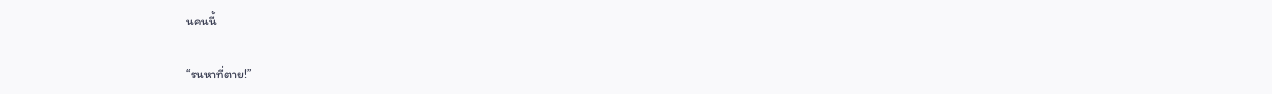นคนนี้

“รนหาที่ตาย!”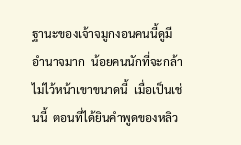ฐานะของเจ้าจมูกงอนคนนี้ดูมีอำนาจมาก  น้อยคนนักที่จะกล้าไม่ไว้หน้าเขาขนาดนี้  เมื่อเป็นเช่นนี้  ตอนที่ได้ยินคำพูดของหลิว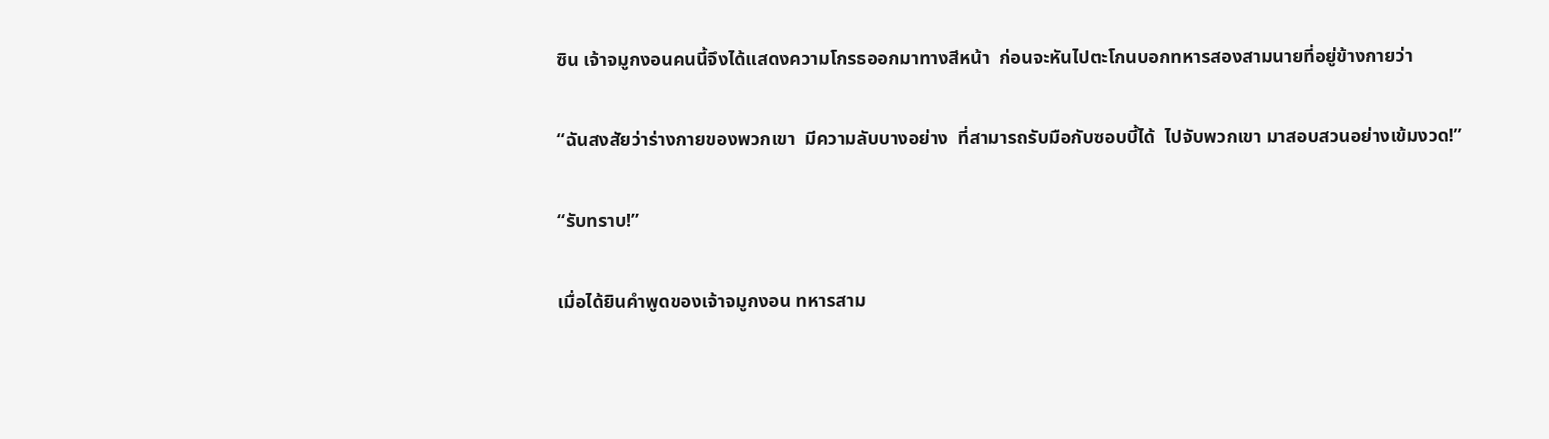ซิน เจ้าจมูกงอนคนนี้จึงได้แสดงความโกรธออกมาทางสีหน้า  ก่อนจะหันไปตะโกนบอกทหารสองสามนายที่อยู่ข้างกายว่า

“ฉันสงสัยว่าร่างกายของพวกเขา  มีความลับบางอย่าง  ที่สามารถรับมือกับซอบบี้ได้  ไปจับพวกเขา มาสอบสวนอย่างเข้มงวด!”

“รับทราบ!”

เมื่อได้ยินคำพูดของเจ้าจมูกงอน ทหารสาม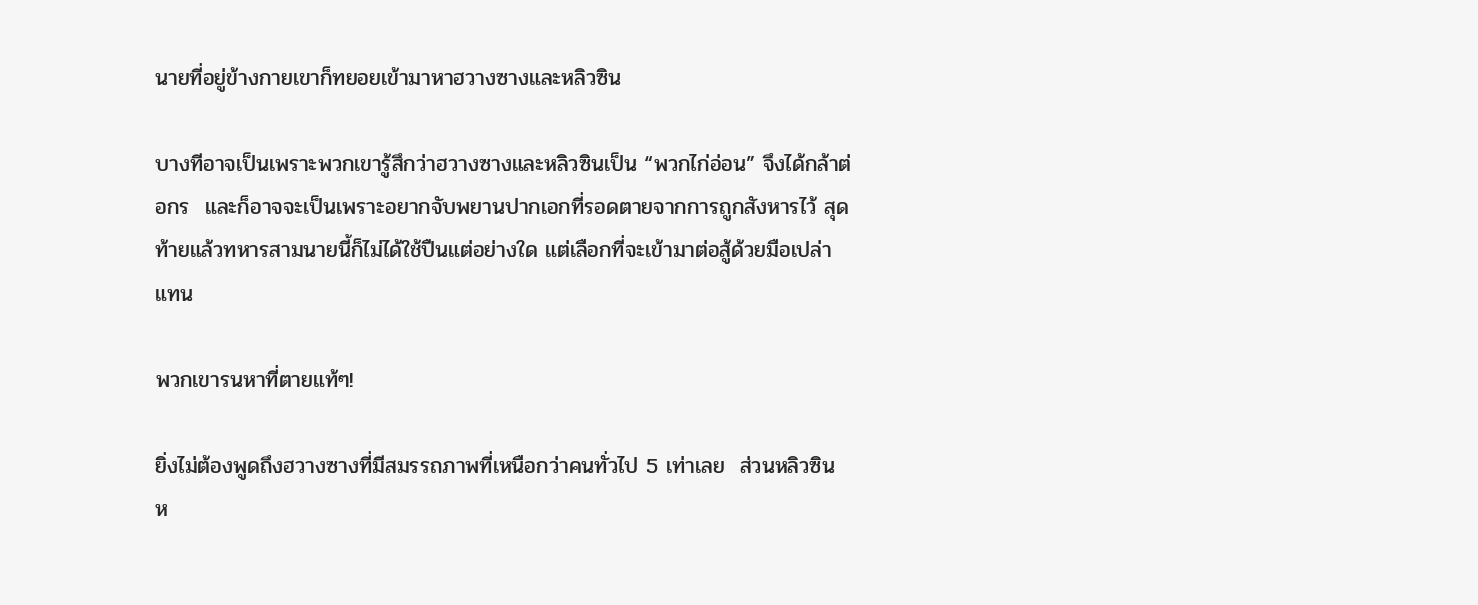นายที่อยู่ข้างกายเขาก็ทยอยเข้ามาหาฮวางซางและหลิวซิน

บางทีอาจเป็นเพราะพวกเขารู้สึกว่าฮวางซางและหลิวซินเป็น “พวกไก่อ่อน” จึงได้กล้าต่อกร  และก็อาจจะเป็นเพราะอยากจับพยานปากเอกที่รอดตายจากการถูกสังหารไว้ สุดท้ายแล้วทหารสามนายนี้ก็ไม่ได้ใช้ปืนแต่อย่างใด แต่เลือกที่จะเข้ามาต่อสู้ด้วยมือเปล่าแทน

พวกเขารนหาที่ตายแท้ๆ!

ยิ่งไม่ต้องพูดถึงฮวางซางที่มีสมรรถภาพที่เหนือกว่าคนทั่วไป 5 เท่าเลย  ส่วนหลิวซิน ห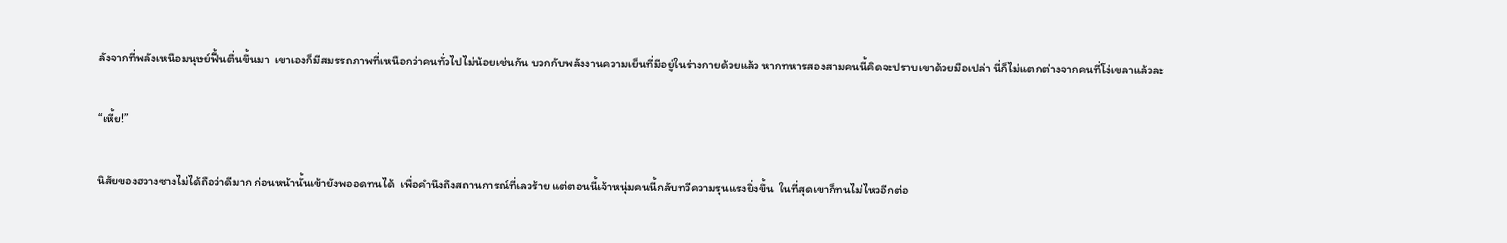ลังจากที่พลังเหนือมนุษย์ฟื้นตื่นขึ้นมา  เขาเองก็มีสมรรถภาพที่เหนือกว่าคนทั่วไปไม่น้อยเช่นกัน บวกกับพลังงานความเย็นที่มีอยู่ในร่างกายด้วยแล้ว หากทหารสองสามคนนี้คิดจะปราบเขาด้วยมือเปล่า นี่ก็ไม่แตกต่างจากคนที่โง่เขลาแล้วละ

“เหี้ย!”

นิสัยของฮวางซางไม่ได้ถือว่าดีมาก ก่อนหน้านั้นเข้ายังพออดทนได้  เพื่อคำนึงถึงสถานการณ์ที่เลวร้าย แต่ตอนนี้เจ้าหนุ่มคนนี้กลับทวีความรุนแรงยิ่งขึ้น  ในที่สุดเขาก็ทนไม่ไหวอีกต่อ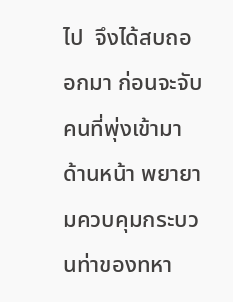ไป  จึงได้สบถออกมา ก่อนจะจับคนที่พุ่งเข้ามาด้านหน้า พยายามควบคุมกระบวนท่าของทหา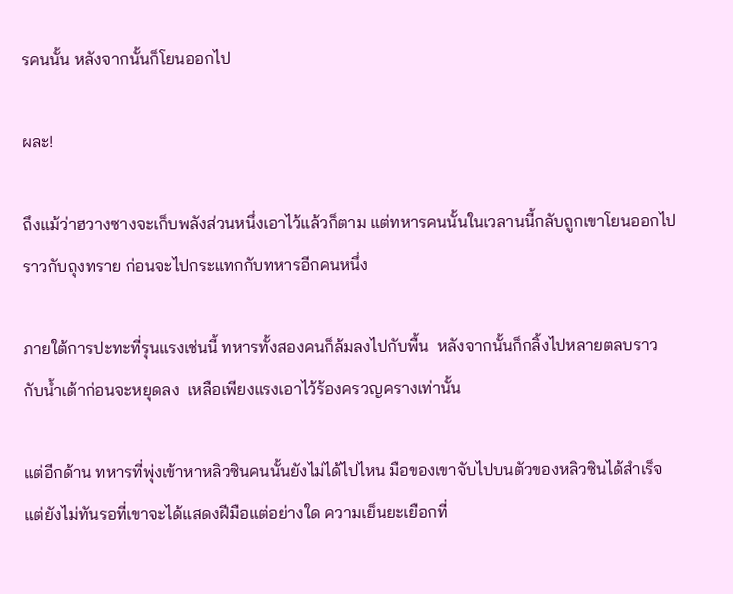รคนนั้น หลังจากนั้นก็โยนออกไป

ผละ!

ถึงแม้ว่าฮวางซางจะเก็บพลังส่วนหนึ่งเอาไว้แล้วก็ตาม แต่ทหารคนนั้นในเวลานนี้กลับถูกเขาโยนออกไปราวกับถุงทราย ก่อนจะไปกระแทกกับทหารอีกคนหนึ่ง

ภายใต้การปะทะที่รุนแรงเช่นนี้ ทหารทั้งสองคนก็ล้มลงไปกับพื้น  หลังจากนั้นก็กลิ้งไปหลายตลบราวกับน้ำเต้าก่อนจะหยุดลง  เหลือเพียงแรงเอาไว้ร้องครวญครางเท่านั้น

แต่อีกด้าน ทหารที่พุ่งเข้าหาหลิวซินคนนั้นยังไม่ได้ไปไหน มือของเขาจับไปบนตัวของหลิวซินได้สำเร็จ แต่ยังไม่ทันรอที่เขาจะได้แสดงฝีมือแต่อย่างใด ความเย็นยะเยือกที่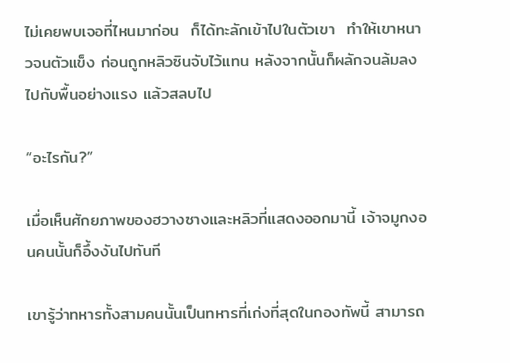ไม่เคยพบเจอที่ไหนมาก่อน  ก็ได้ทะลักเข้าไปในตัวเขา  ทำให้เขาหนาวจนตัวแข็ง ก่อนถูกหลิวซินจับไว้แทน หลังจากนั้นก็ผลักจนล้มลงไปกับพื้นอย่างแรง แล้วสลบไป

“อะไรกัน?”

เมื่อเห็นศักยภาพของฮวางซางและหลิวที่แสดงออกมานี้ เจ้าจมูกงอนคนนั้นก็อึ้งงันไปทันที

เขารู้ว่าทหารทั้งสามคนนั้นเป็นทหารที่เก่งที่สุดในกองทัพนี้ สามารถ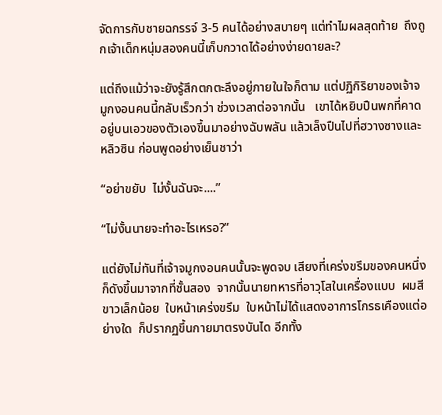จัดการกับชายฉกรรจ์ 3-5 คนได้อย่างสบายๆ แต่ทำไมผลสุดท้าย  ถึงถูกเจ้าเด็กหนุ่มสองคนนี้เก็บกวาดได้อย่างง่ายดายละ?

แต่ถึงแม้ว่าจะยังรู้สึกตกตะลึงอยู่ภายในใจก็ตาม แต่ปฏิกิริยาของเจ้าจมูกงอนคนนี้กลับเร็วกว่า ช่วงเวลาต่อจากนั้น   เขาได้หยิบปืนพกที่คาดอยู่บนเอวของตัวเองขึ้นมาอย่างฉับพลัน แล้วเล็งปืนไปที่ฮวางซางและหลิวซิน ก่อนพูดอย่างเย็นชาว่า

“อย่าขยับ  ไม่งั้นฉันจะ....”

“ไม่งั้นนายจะทำอะไรเหรอ?”

แต่ยังไม่ทันที่เจ้าจมูกงอนคนนั้นจะพูดจบ เสียงที่เคร่งขรึมของคนหนึ่งก็ดังขึ้นมาจากที่ชั้นสอง  จากนั้นนายทหารที่อาวุโสในเครื่องแบบ  ผมสีขาวเล็กน้อย  ใบหน้าเคร่งขรึม  ใบหน้าไม่ได้แสดงอาการโกรธเคืองแต่อย่างใด  ก็ปรากฏขึ้นกายมาตรงบันได อีกทั้ง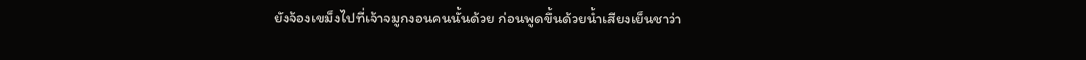ยังจ้องเขม็งไปที่เจ้าจมูกงอนคนนั้นด้วย ก่อนพูดขึ้นด้วยน้ำเสียงเย็นชาว่า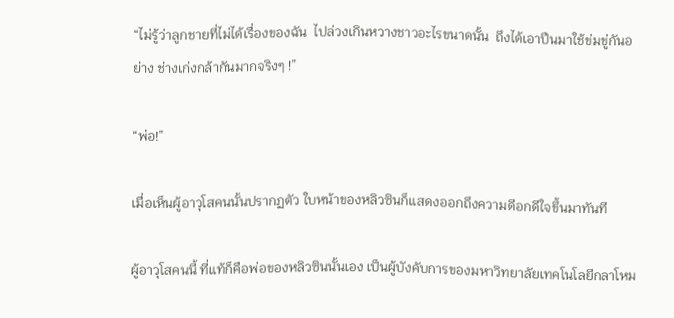“ไม่รู้ว่าลูกชายที่ไม่ได้เรื่องของฉัน  ไปล่วงเกินหวางชาวอะไรขนาดนั้น  ถึงได้เอาปืนมาใช้ข่มขู่กันอย่าง ช่างเก่งกล้ากันมากจริงๆ !”

“พ่อ!”

เมื่อเห็นผู้อาวุโสคนนั้นปรากฏตัว ใบหน้าของหลิวซินก็แสดงออกถึงความดีอกดีใจขึ้นมาทันที

ผู้อาวุโสคนนี้ ที่แท้ก็คือพ่อของหลิวซินนั้นเอง เป็นผู้บังคับการของมหาวิทยาลัยเทคโนโลยีกลาโหม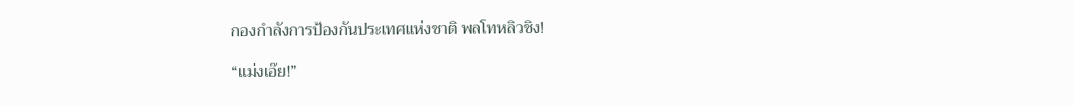กองกำลังการป้องกันประเทศแห่งชาติ พลโทหลิวชิง!

“แม่งเอ๊ย!”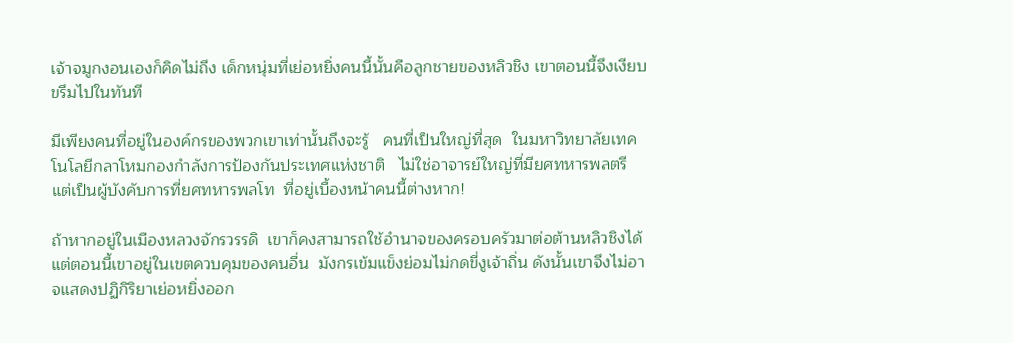เจ้าจมูกงอนเองก็คิดไม่ถึง เด็กหนุ่มที่เย่อหยิ่งคนนี้นั้นคือลูกชายของหลิวชิง เขาตอนนี้จึงเงียบขรึมไปในทันที

มีเพียงคนที่อยู่ในองค์กรของพวกเขาเท่านั้นถึงจะรู้   คนที่เป็นใหญ่ที่สุด  ในมหาวิทยาลัยเทคโนโลยีกลาโหมกองกำลังการป้องกันประเทศแห่งชาติ   ไม่ใช่อาจารย์ใหญ่ที่มียศทหารพลตรี  แต่เป็นผู้บังคับการที่ยศทหารพลโท  ที่อยู่เบื้องหน้าคนนี้ต่างหาก!

ถ้าหากอยู่ในเมืองหลวงจักรวรรดิ  เขาก็คงสามารถใช้อำนาจของครอบครัวมาต่อต้านหลิวชิงได้ แต่ตอนนี้เขาอยู่ในเขตควบคุมของคนอื่น  มังกรเข้มแข็งย่อมไม่กดขี่งูเจ้าถิ่น ดังนั้นเขาจึงไม่อาจแสดงปฏิกิริยาเย่อหยิ่งออก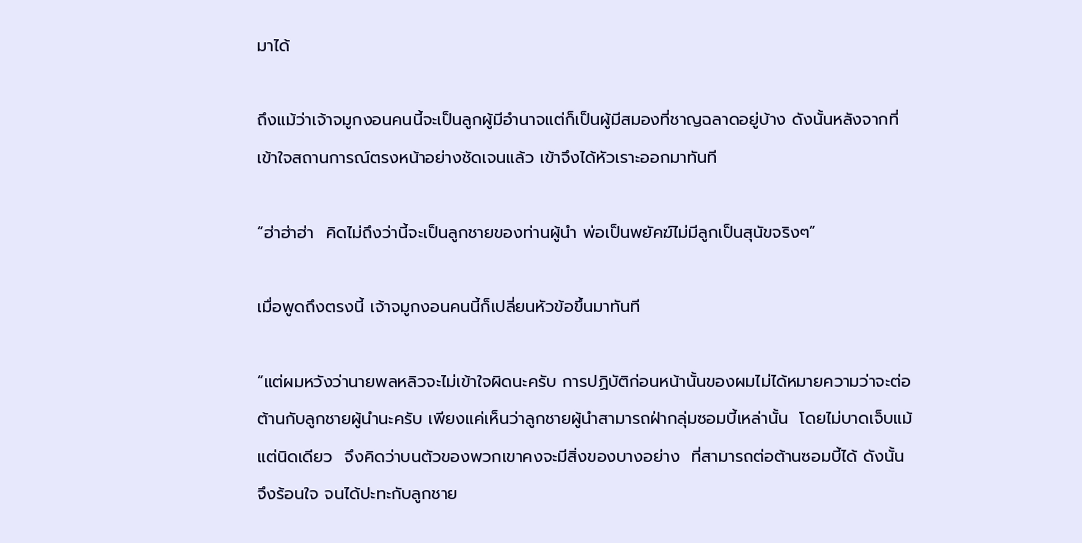มาได้

ถึงแม้ว่าเจ้าจมูกงอนคนนี้จะเป็นลูกผู้มีอำนาจแต่ก็เป็นผู้มีสมองที่ชาญฉลาดอยู่บ้าง ดังนั้นหลังจากที่เข้าใจสถานการณ์ตรงหน้าอย่างชัดเจนแล้ว เข้าจึงได้หัวเราะออกมาทันที

“ฮ่าฮ่าฮ่า  คิดไม่ถึงว่านี้จะเป็นลูกชายของท่านผู้นำ พ่อเป็นพยัคฆ์ไม่มีลูกเป็นสุนัขจริงๆ”

เมื่อพูดถึงตรงนี้ เจ้าจมูกงอนคนนี้ก็เปลี่ยนหัวข้อขึ้นมาทันที

“แต่ผมหวังว่านายพลหลิวจะไม่เข้าใจผิดนะครับ การปฏิบัติก่อนหน้านั้นของผมไม่ได้หมายความว่าจะต่อต้านกับลูกชายผู้นำนะครับ เพียงแค่เห็นว่าลูกชายผู้นำสามารถฝ่ากลุ่มซอมบี้เหล่านั้น  โดยไม่บาดเจ็บแม้แต่นิดเดียว  จึงคิดว่าบนตัวของพวกเขาคงจะมีสิ่งของบางอย่าง  ที่สามารถต่อต้านซอมบี้ได้ ดังนั้นจึงร้อนใจ จนได้ปะทะกับลูกชาย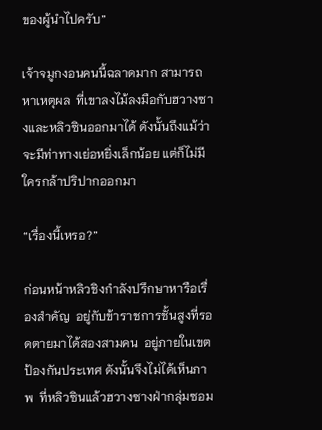ของผู้นำไปครับ”

เจ้าจมูกงอนคนนี้ฉลาดมาก สามารถหาเหตุผล  ที่เขาลงไม้ลงมือกับฮวางซางและหลิวซินออกมาได้ ดังนั้นถึงแม้ว่าจะมีท่าทางเย่อหยิ่งเล็กน้อย แต่ก็ไม่มีใครกล้าปริปากออกมา

“เรื่องนี้เหรอ?”

ก่อนหน้าหลิวชิงกำลังปรึกษาหารือเรื่องสำคัญ  อยู่กับข้าราชการชั้นสูงที่รอดตายมาได้สองสามคน  อยู่ภายในเขตป้องกันประเทศ ดังนั้นจึงไม่ได้เห็นภาพ  ที่หลิวซินแล้วฮวางซางฝ่ากลุ่มซอม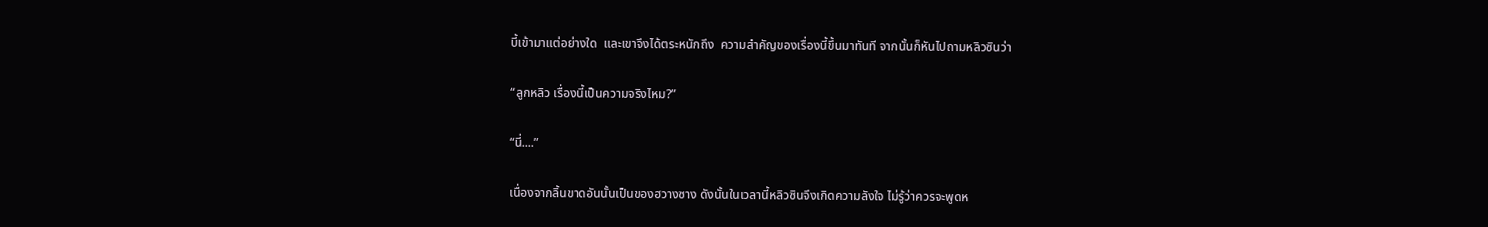บี้เข้ามาแต่อย่างใด  และเขาจึงได้ตระหนักถึง  ความสำคัญของเรื่องนี้ขึ้นมาทันที จากนั้นก็หันไปถามหลิวซินว่า

“ลูกหลิว เรื่องนี้เป็นความจริงไหม?”

“นี่....”

เนื่องจากลิ้นขาดอันนั้นเป็นของฮวางซาง ดังนั้นในเวลานี้หลิวซินจึงเกิดความลังใจ ไม่รู้ว่าควรจะพูดห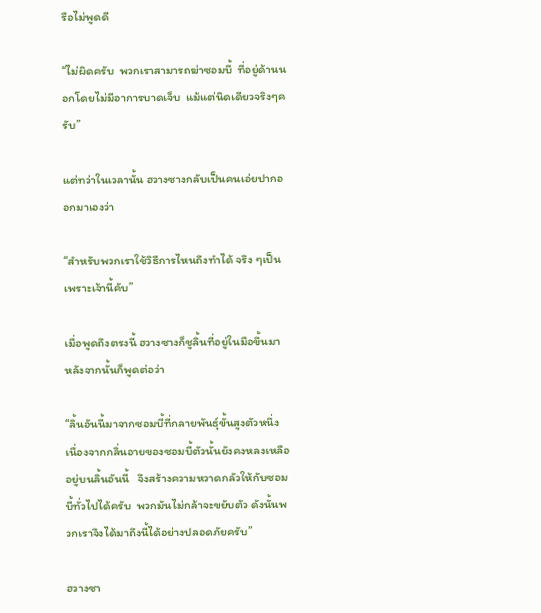รือไม่พูดดี

“ไม่ผิดครับ  พวกเราสามารถฆ่าซอมบี้  ที่อยู่ด้านนอกโดยไม่มีอาการบาดเจ็บ  แม้แต่นิดเดียวจริงๆครับ”

แต่ทว่าในเวลานั้น ฮวางซางกลับเป็นคนเอ่ยปากออกมาเองว่า

“สำหรับพวกเราใช้วิธีการไหนถึงทำได้ จริง ๆเป็นเพราะเจ้านี้คับ”

เมื่อพูดถึงตรงนี้ ฮวางซางก็ชูลิ้นที่อยู่ในมือขึ้นมา หลังจากนั้นก็พูดต่อว่า

“ลิ้นอันนี้มาจากซอมบี้ที่กลายพันธุ์ขั้นสูงตัวหนึ่ง  เนื่องจากกลิ่นอายของซอมบี้ตัวนั้นยังคงหลงเหลืออยู่บนลิ้นอันนี้   จึงสร้างความหวาดกลัวให้กับซอมบี้ทั่วไปได้ครับ  พวกมันไม่กล้าจะขยับตัว ดังนั้นพวกเราจึงได้มาถึงนี้ได้อย่างปลอดภัยครับ”

ฮวางซา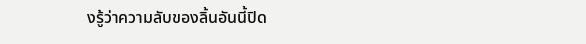งรู้ว่าความลับของลิ้นอันนี้ปิด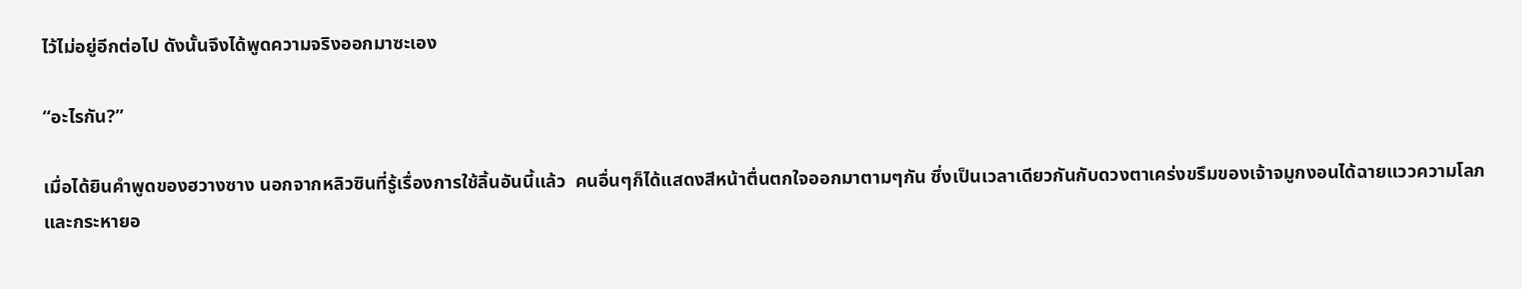ไว้ไม่อยู่อีกต่อไป ดังนั้นจึงได้พูดความจริงออกมาซะเอง

“อะไรกัน?”

เมื่อได้ยินคำพูดของฮวางซาง นอกจากหลิวซินที่รู้เรื่องการใช้ลิ้นอันนี้แล้ว  คนอื่นๆก็ได้แสดงสีหน้าตื่นตกใจออกมาตามๆกัน ซึ่งเป็นเวลาเดียวกันกับดวงตาเคร่งขรึมของเจ้าจมูกงอนได้ฉายแววความโลภและกระหายอ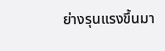ย่างรุนแรงขึ้นมา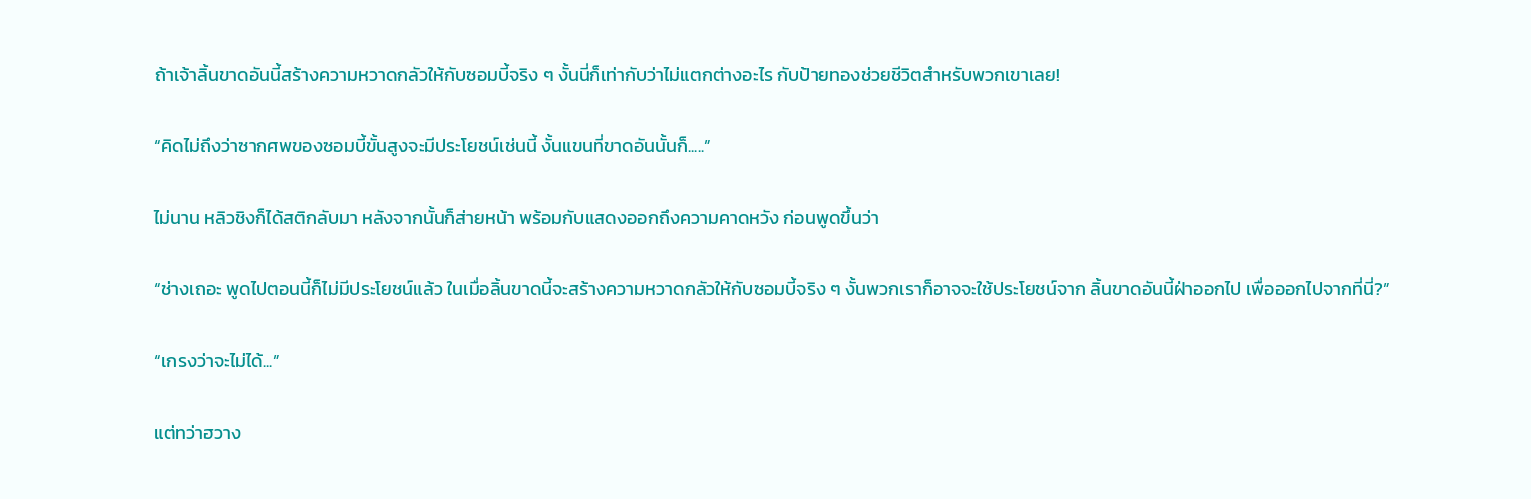ถ้าเจ้าลิ้นขาดอันนี้สร้างความหวาดกลัวให้กับซอมบี้จริง ๆ งั้นนี่ก็เท่ากับว่าไม่แตกต่างอะไร กับป้ายทองช่วยชีวิตสำหรับพวกเขาเลย!

“คิดไม่ถึงว่าซากศพของซอมบี้ขั้นสูงจะมีประโยชน์เช่นนี้ งั้นแขนที่ขาดอันนั้นก็.....”

ไม่นาน หลิวชิงก็ได้สติกลับมา หลังจากนั้นก็ส่ายหน้า พร้อมกับแสดงออกถึงความคาดหวัง ก่อนพูดขึ้นว่า

“ช่างเถอะ พูดไปตอนนี้ก็ไม่มีประโยชน์แล้ว ในเมื่อลิ้นขาดนี้จะสร้างความหวาดกลัวให้กับซอมบี้จริง ๆ งั้นพวกเราก็อาจจะใช้ประโยชน์จาก ลิ้นขาดอันนี้ฝ่าออกไป เพื่อออกไปจากที่นี่?”

“เกรงว่าจะไม่ได้...”

แต่ทว่าฮวาง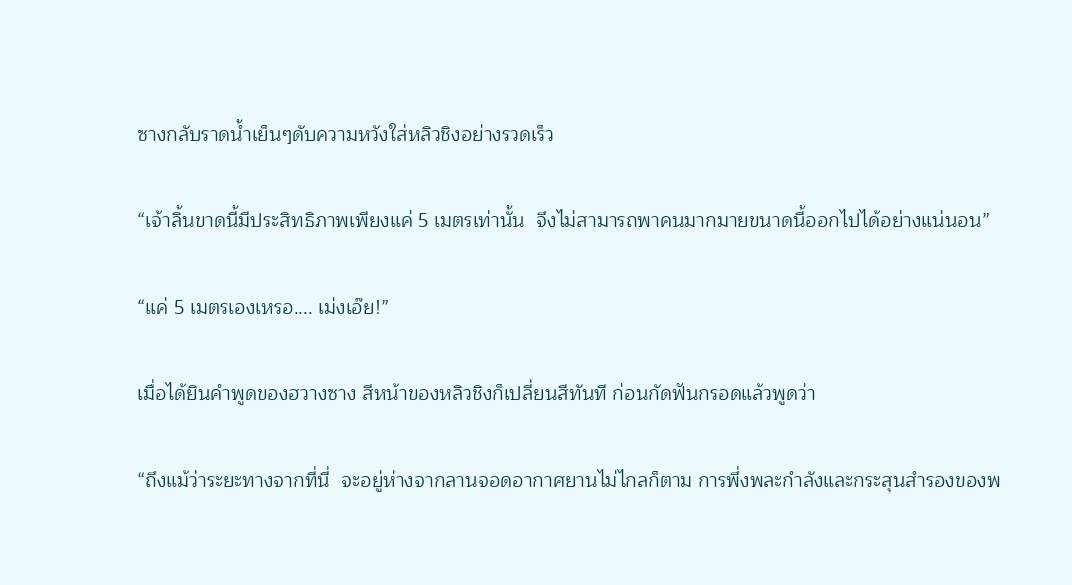ซางกลับราดน้ำเย็นๆดับความหวังใส่หลิวชิงอย่างรวดเร็ว

“เจ้าลิ้นขาดนี้มีประสิทธิภาพเพียงแค่ 5 เมตรเท่านั้น  จึงไม่สามารถพาคนมากมายขนาดนี้ออกไปได้อย่างแน่นอน”

“แค่ 5 เมตรเองเหรอ.... เม่งเอ๊ย!”

เมื่อได้ยินคำพูดของฮวางซาง สีหน้าของหลิวชิงก็เปลี่ยนสีทันที ก่อนกัดฟันกรอดแล้วพูดว่า

“ถึงแม้ว่าระยะทางจากที่นี่  จะอยู่ห่างจากลานจอดอากาศยานไม่ไกลก็ตาม การพึ่งพละกำลังและกระสุนสำรองของพ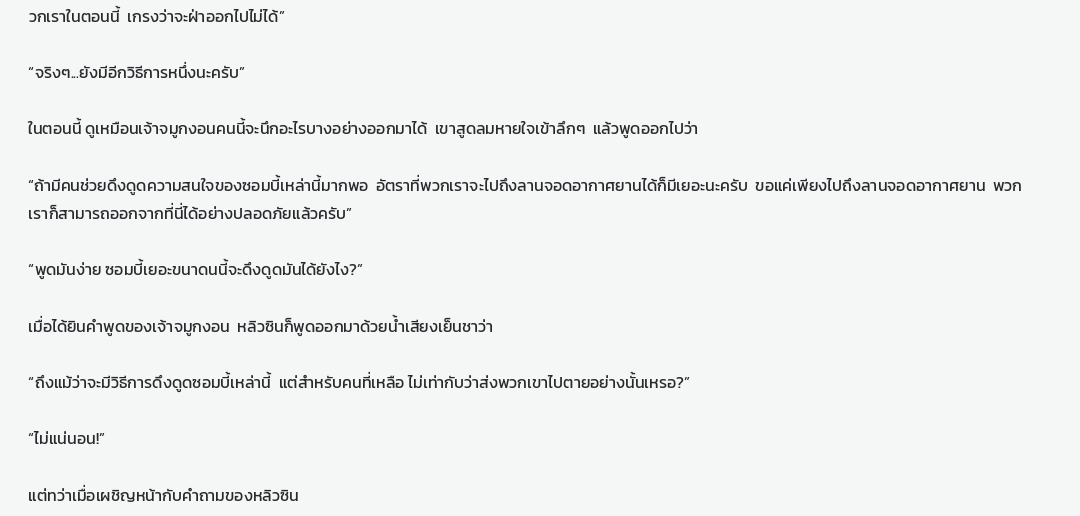วกเราในตอนนี้  เกรงว่าจะฝ่าออกไปไม่ได้”

“จริงๆ...ยังมีอีกวิธีการหนึ่งนะครับ”

ในตอนนี้ ดูเหมือนเจ้าจมูกงอนคนนี้จะนึกอะไรบางอย่างออกมาได้  เขาสูดลมหายใจเข้าลึกๆ  แล้วพูดออกไปว่า

“ถ้ามีคนช่วยดึงดูดความสนใจของซอมบี้เหล่านี้มากพอ  อัตราที่พวกเราจะไปถึงลานจอดอากาศยานได้ก็มีเยอะนะครับ  ขอแค่เพียงไปถึงลานจอดอากาศยาน  พวกเราก็สามารถออกจากที่นี่ได้อย่างปลอดภัยแล้วครับ”

“พูดมันง่าย ซอมบี้เยอะขนาดนนี้จะดึงดูดมันได้ยังไง?”

เมื่อได้ยินคำพูดของเจ้าจมูกงอน  หลิวซินก็พูดออกมาด้วยน้ำเสียงเย็นชาว่า

“ถึงแม้ว่าจะมีวิธีการดึงดูดซอมบี้เหล่านี้  แต่สำหรับคนที่เหลือ ไม่เท่ากับว่าส่งพวกเขาไปตายอย่างนั้นเหรอ?”

“ไม่แน่นอน!”

แต่ทว่าเมื่อเผชิญหน้ากับคำถามของหลิวซิน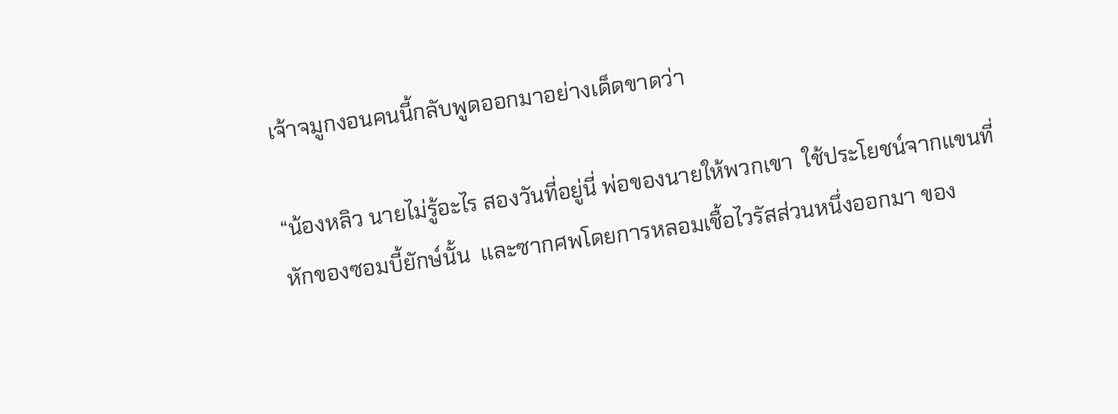เจ้าจมูกงอนคนนี้กลับพูดออกมาอย่างเด็ดขาดว่า

“น้องหลิว นายไม่รู้อะไร สองวันที่อยู่นี่ พ่อของนายให้พวกเขา  ใช้ประโยชน์จากแขนที่หักของซอมบี้ยักษ์นั้น  และซากศพโดยการหลอมเชื้อไวรัสส่วนหนึ่งออกมา ของ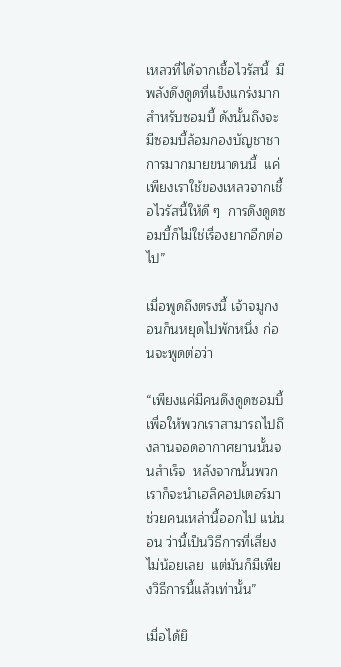เหลวที่ได้จากเชื้อไวรัสนี้  มีพลังดึงดูดที่แข็งแกร่งมาก  สำหรับซอมบี้ ดังนั้นถึงจะมีซอมบี้ล้อมกองบัญชาชาการมากมายขนาดนนี้  แค่เพียงเราใช้ของเหลวจากเชื้อไวรัสนี้ให้ดี ๆ  การดึงดูดซอมบี้ก็ไม่ใช่เรื่องยากอีกต่อไป”

เมื่อพูดถึงตรงนี้ เจ้าจมูกงอนก็นหยุดไปพักหนึ่ง ก่อนจะพูดต่อว่า

“เพียงแค่มีคนดึงดูดซอมบี้ เพื่อให้พวกเราสามารถไปถึงลานจอดอากาศยานนั้นจนสำเร็จ  หลังจากนั้นพวกเราก็จะนำเฮลิคอปเตอร์มาช่วยคนเหล่านี้ออกไป แน่นอน ว่านี้เป็นวิธีการที่เสี่ยงไม่น้อยเลย  แต่มันก็มีเพียงวิธีการนี้แล้วเท่านั้น”

เมื่อได้ยิ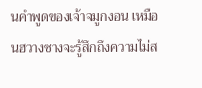นคำพูดของเจ้าจมูกงอน เหมือนฮวางซางจะรู้สึกถึงความไม่ส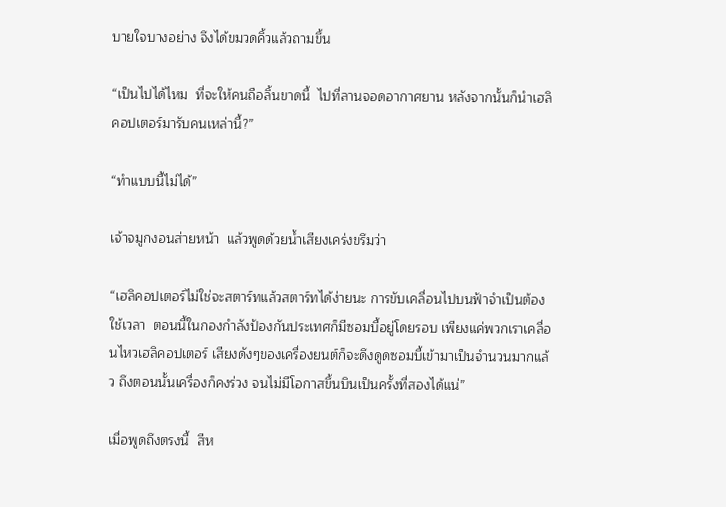บายใจบางอย่าง จึงได้ขมวดคิ้วแล้วถามขึ้น

“เป็นไปได้ไหม  ที่จะให้คนถือลิ้นขาดนี้  ไปที่ลานจอดอากาศยาน หลังจากนั้นก็นำเฮลิคอปเตอร์มารับคนเหล่านี้?”

“ทำแบบนี้ไม่ได้”

เจ้าจมูกงอนส่ายหน้า  แล้วพูดด้วยน้ำเสียงเคร่งขรึมว่า

“เฮลิคอปเตอร์ไม่ใช่จะสตาร์ทแล้วสตาร์ทได้ง่ายนะ การขับเคลื่อนไปบนฟ้าจำเป็นต้องใช้เวลา  ตอนนี้ในกองกำลังป้องกันประเทศก็มีซอมบี้อยู่โดยรอบ เพียงแค่พวกเราเคลื่อนไหวเฮลิคอปเตอร์ เสียงดังๆของเครื่องยนต์ก็จะดึงดูดซอมบี้เข้ามาเป็นจำนวนมากแล้ว ถึงตอนนั้นเครื่องก็คงร่วง จนไม่มีโอกาสขึ้นบินเป็นครั้งที่สองได้แน่”

เมื่อพูดถึงตรงนี้  สีห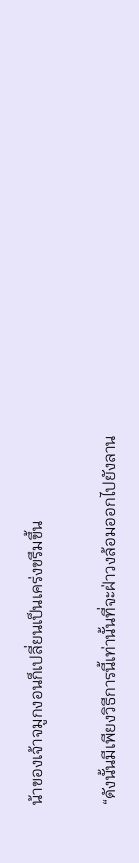น้าของเจ้าจมูกงอนก็เปลี่ยนเป็นเคร่งขรึมขึ้น

“ดังนั้นมีเพียงวิธีการนี้เท่านั้นที่จะฝ่าวงล้อมออกไปยังลาน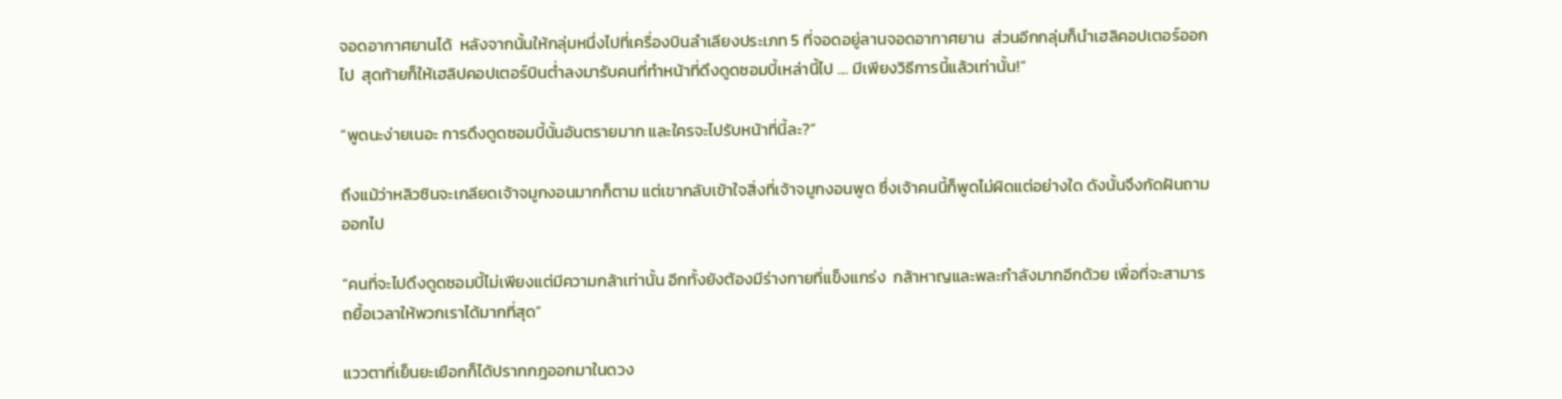จอดอากาศยานได้  หลังจากนั้นให้กลุ่มหนึ่งไปที่เครื่องบินลำเลียงประเภท 5 ที่จอดอยู่ลานจอดอากาศยาน  ส่วนอีกกลุ่มก็นำเฮลิคอปเตอร์ออกไป  สุดท้ายก็ให้เฮลิปคอปเตอร์บินต่ำลงมารับคนที่ทำหน้าที่ดึงดูดซอมบี้เหล่านี้ไป .... มีเพียงวิธีการนี้แล้วเท่านั้น!”

“พูดนะง่ายเนอะ การดึงดูดซอมบี้นั้นอันตรายมาก และใครจะไปรับหน้าที่นี้ละ?”

ถึงแม้ว่าหลิวซินจะเกลียดเจ้าจมูกงอนมากก็ตาม แต่เขากลับเข้าใจสิ่งที่เจ้าจมูกงอนพูด ซึ่งเจ้าคนนี้ก็พูดไม่ผิดแต่อย่างใด ดังนั้นจึงกัดฝันถามออกไป

“คนที่จะไปดึงดูดซอมบี้ไม่เพียงแต่มีความกล้าเท่านั้น อีกทั้งยังต้องมีร่างกายที่แข็งแกร่ง  กล้าหาญและพละกำลังมากอีกด้วย เพื่อที่จะสามารถยื้อเวลาให้พวกเราได้มากที่สุด”

แววตาที่เย็นยะเยือกก็ได้ปรากกฎออกมาในดวง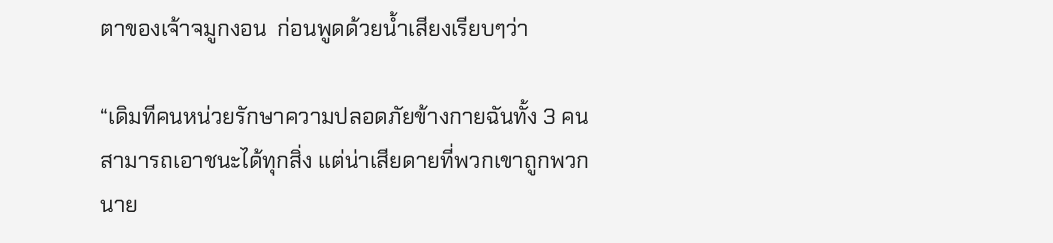ตาของเจ้าจมูกงอน  ก่อนพูดด้วยน้ำเสียงเรียบๆว่า

“เดิมทีคนหน่วยรักษาความปลอดภัยข้างกายฉันทั้ง 3 คน  สามารถเอาชนะได้ทุกสิ่ง แต่น่าเสียดายที่พวกเขาถูกพวกนาย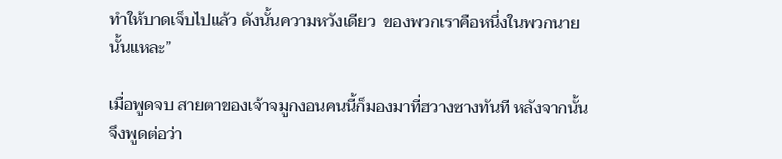ทำให้บาดเจ็บไปแล้ว ดังนั้นความหวังเดียว  ของพวกเราคือหนึ่งในพวกนายนั้นแหละ”

เมื่อพูดจบ สายตาของเจ้าจมูกงอนคนนี้ก็มองมาที่ฮวางซางทันที หลังจากนั้นจึงพูดต่อว่า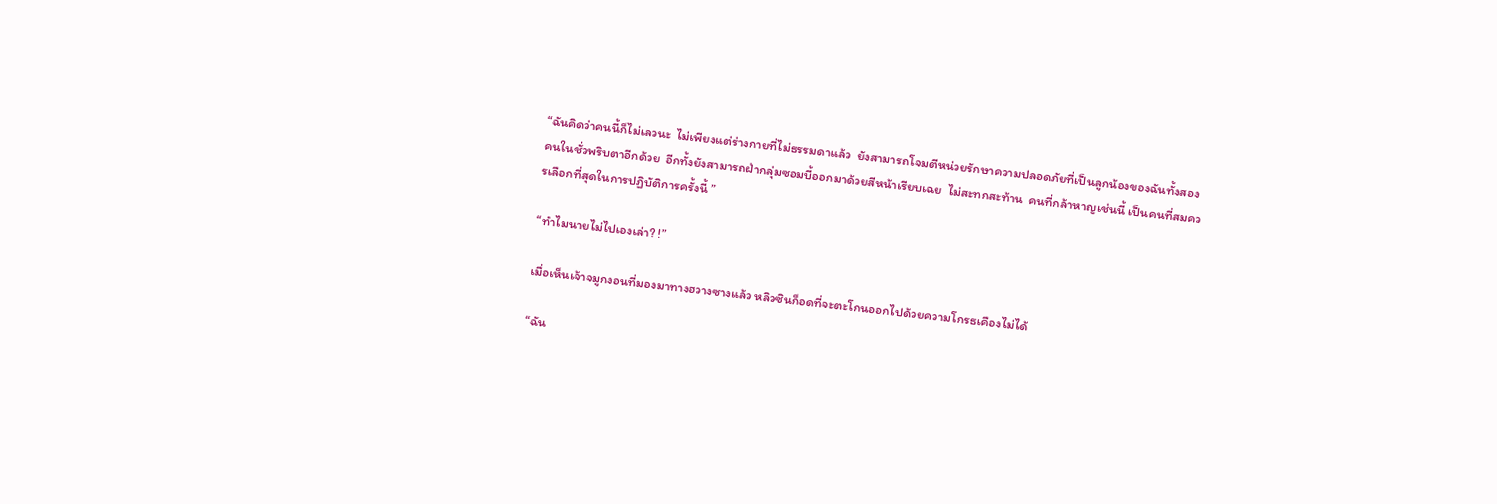“ฉันคิดว่าคนนี้ก็ไม่เลวนะ  ไม่เพียงแต่ร่างกายที่ไม่ธรรมดาแล้ว  ยังสามารถโจมตีหน่วยรักษาความปลอดภัยที่เป็นลูกน้องของฉันทั้งสองคนในชั่วพริบตาอีกด้วย  อีกทั้งยังสามารถฝ่ากลุ่มซอมบี้ออกมาด้วยสีหน้าเรียบเฉย  ไม่สะทกสะท้าน  คนที่กล้าหาญเช่นนี้ เป็นคนที่สมควรเลือกที่สุดในการปฏิบัติการครั้งนี้ ”

“ทำไมนายไม่ไปเองเล่า? !”

เมื่อเห็นเจ้าจมูกงอนที่มองมาทางฮวางซางแล้ว หลิวซินก็อดที่จะตะโกนออกไปด้วยความโกรธเคืองไม่ได้

“ฉัน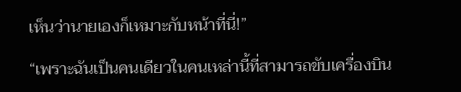เห็นว่านายเองก็เหมาะกับหน้าที่นี่!”

“เพราะฉันเป็นคนเดียวในคนเหล่านี้ที่สามารถขับเครื่องบิน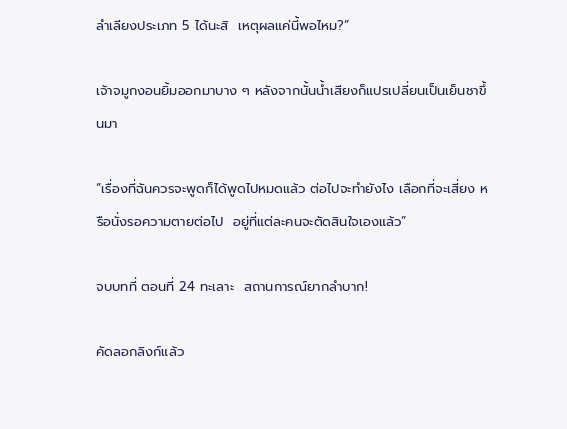ลำเลียงประเภท 5 ได้นะสิ  เหตุผลแค่นี้พอไหม?”

เจ้าจมูกงอนยิ้มออกมาบาง ๆ หลังจากนั้นน้ำเสียงก็แปรเปลี่ยนเป็นเย็นชาขึ้นมา

“เรื่องที่ฉันควรจะพูดก็ได้พูดไปหมดแล้ว ต่อไปจะทำยังไง เลือกที่จะเสี่ยง หรือนั่งรอความตายต่อไป  อยู่ที่แต่ละคนจะตัดสินใจเองแล้ว”

จบบทที่ ตอนที่ 24 ทะเลาะ  สถานการณ์ยากลำบาก!

คัดลอกลิงก์แล้ว